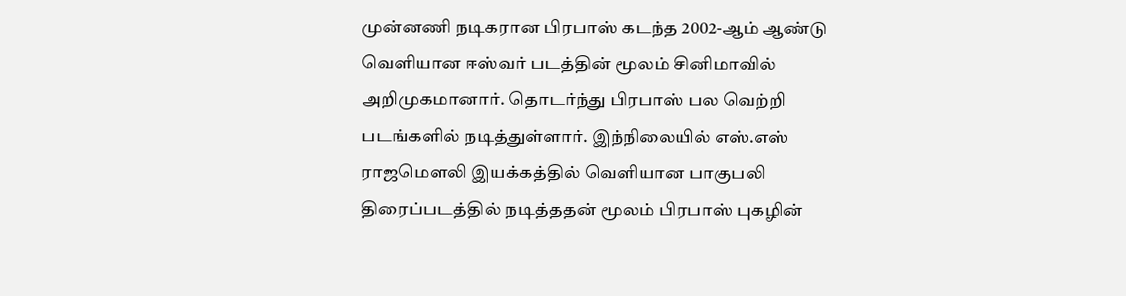முன்னணி நடிகரான பிரபாஸ் கடந்த 2002-ஆம் ஆண்டு வெளியான ஈஸ்வர் படத்தின் மூலம் சினிமாவில் அறிமுகமானார். தொடர்ந்து பிரபாஸ் பல வெற்றி படங்களில் நடித்துள்ளார். இந்நிலையில் எஸ்.எஸ் ராஜமௌலி இயக்கத்தில் வெளியான பாகுபலி திரைப்படத்தில் நடித்ததன் மூலம் பிரபாஸ் புகழின்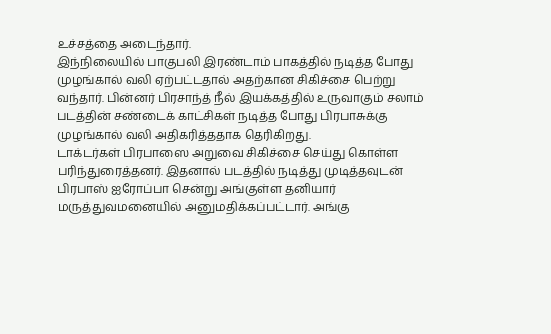உச்சத்தை அடைந்தார்.
இந்நிலையில் பாகுபலி இரண்டாம் பாகத்தில் நடித்த போது முழங்கால் வலி ஏற்பட்டதால் அதற்கான சிகிச்சை பெற்று வந்தார். பின்னர் பிரசாந்த் நீல் இயக்கத்தில் உருவாகும் சலாம் படத்தின் சண்டைக் காட்சிகள் நடித்த போது பிரபாசுக்கு முழங்கால் வலி அதிகரித்ததாக தெரிகிறது.
டாக்டர்கள் பிரபாஸை அறுவை சிகிச்சை செய்து கொள்ள பரிந்துரைத்தனர். இதனால் படத்தில் நடித்து முடித்தவுடன் பிரபாஸ் ஐரோப்பா சென்று அங்குள்ள தனியார் மருத்துவமனையில் அனுமதிக்கப்பட்டார். அங்கு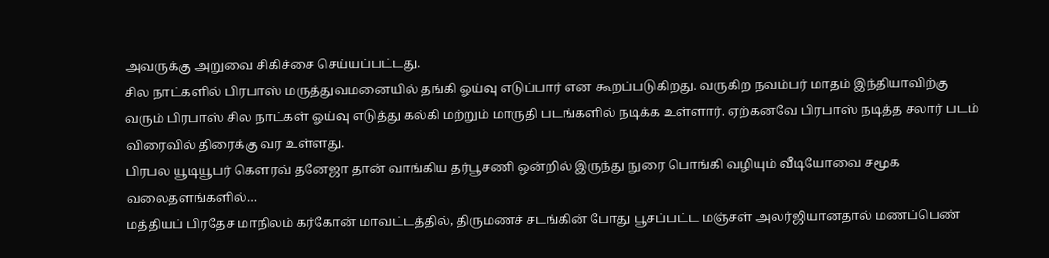அவருக்கு அறுவை சிகிச்சை செய்யப்பட்டது.
சில நாட்களில் பிரபாஸ் மருத்துவமனையில் தங்கி ஓய்வு எடுப்பார் என கூறப்படுகிறது. வருகிற நவம்பர் மாதம் இந்தியாவிற்கு வரும் பிரபாஸ் சில நாட்கள் ஓய்வு எடுத்து கல்கி மற்றும் மாருதி படங்களில் நடிக்க உள்ளார். ஏற்கனவே பிரபாஸ் நடித்த சலார் படம் விரைவில் திரைக்கு வர உள்ளது.
பிரபல யூடியூபர் கௌரவ் தனேஜா தான் வாங்கிய தர்பூசணி ஒன்றில் இருந்து நுரை பொங்கி வழியும் வீடியோவை சமூக வலைதளங்களில்…
மத்தியப் பிரதேச மாநிலம் கர்கோன் மாவட்டத்தில், திருமணச் சடங்கின் போது பூசப்பட்ட மஞ்சள் அலர்ஜியானதால் மணப்பெண்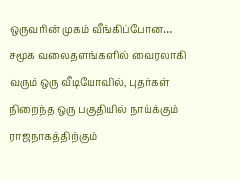ஒருவரின் முகம் வீங்கிப்போன…
சமூக வலைதளங்களில் வைரலாகி வரும் ஒரு வீடியோவில், புதர்கள் நிறைந்த ஒரு பகுதியில் நாய்க்கும் ராஜநாகத்திற்கும்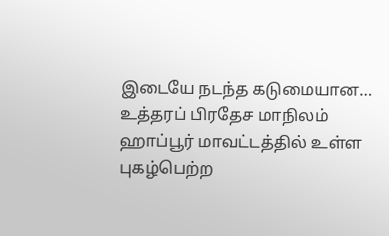இடையே நடந்த கடுமையான…
உத்தரப் பிரதேச மாநிலம் ஹாப்பூர் மாவட்டத்தில் உள்ள புகழ்பெற்ற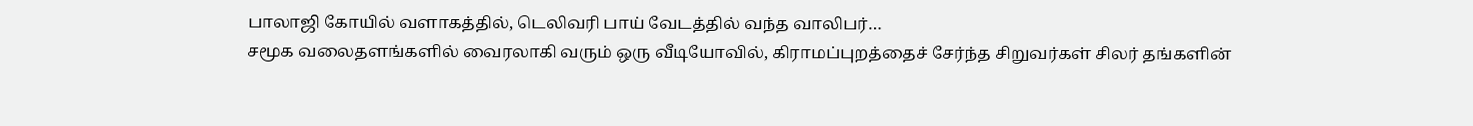பாலாஜி கோயில் வளாகத்தில், டெலிவரி பாய் வேடத்தில் வந்த வாலிபர்…
சமூக வலைதளங்களில் வைரலாகி வரும் ஒரு வீடியோவில், கிராமப்புறத்தைச் சேர்ந்த சிறுவர்கள் சிலர் தங்களின்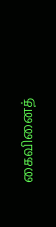கைவினைத்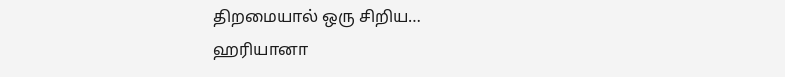திறமையால் ஒரு சிறிய…
ஹரியானா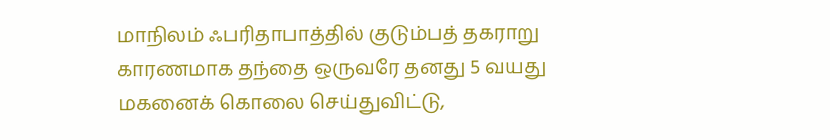மாநிலம் ஃபரிதாபாத்தில் குடும்பத் தகராறு காரணமாக தந்தை ஒருவரே தனது 5 வயது மகனைக் கொலை செய்துவிட்டு,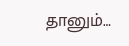தானும்…